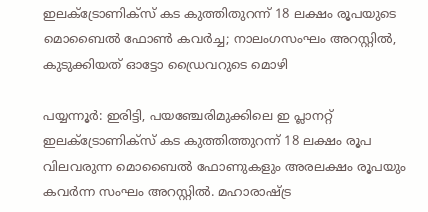ഇലക്ട്രോണിക്‌സ് കട കുത്തിതുറന്ന് 18 ലക്ഷം രൂപയുടെ മൊബൈല്‍ ഫോണ്‍ കവര്‍ച്ച; നാലംഗസംഘം അറസ്റ്റില്‍, കുടുക്കിയത് ഓട്ടോ ഡ്രൈവറുടെ മൊഴി

പയ്യന്നൂര്‍: ഇരിട്ടി, പയഞ്ചേരിമുക്കിലെ ഇ പ്ലാനറ്റ് ഇലക്ട്രോണിക്‌സ് കട കുത്തിത്തുറന്ന് 18 ലക്ഷം രൂപ വിലവരുന്ന മൊബൈല്‍ ഫോണുകളും അരലക്ഷം രൂപയും കവര്‍ന്ന സംഘം അറസ്റ്റില്‍. മഹാരാഷ്ട്ര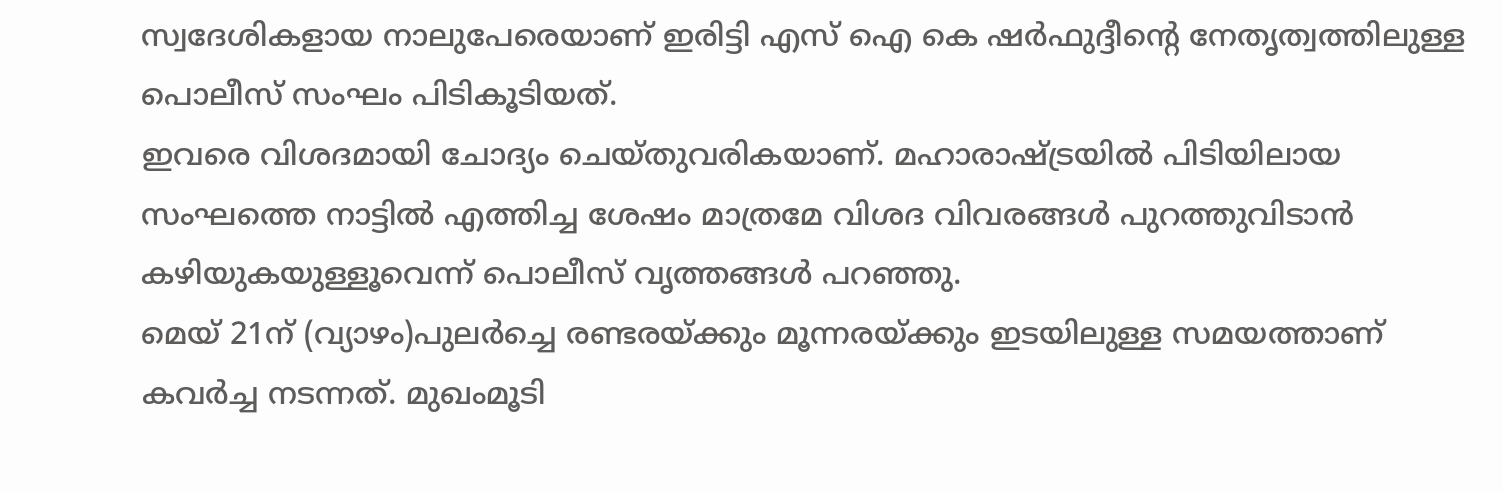സ്വദേശികളായ നാലുപേരെയാണ് ഇരിട്ടി എസ് ഐ കെ ഷര്‍ഫുദ്ദീന്റെ നേതൃത്വത്തിലുള്ള പൊലീസ് സംഘം പിടികൂടിയത്.
ഇവരെ വിശദമായി ചോദ്യം ചെയ്തുവരികയാണ്. മഹാരാഷ്ട്രയിൽ പിടിയിലായ സംഘത്തെ നാട്ടില്‍ എത്തിച്ച ശേഷം മാത്രമേ വിശദ വിവരങ്ങള്‍ പുറത്തുവിടാന്‍ കഴിയുകയുള്ളൂവെന്ന് പൊലീസ് വൃത്തങ്ങള്‍ പറഞ്ഞു.
മെയ് 21ന് (വ്യാഴം)പുലര്‍ച്ചെ രണ്ടരയ്ക്കും മൂന്നരയ്ക്കും ഇടയിലുള്ള സമയത്താണ് കവര്‍ച്ച നടന്നത്. മുഖംമൂടി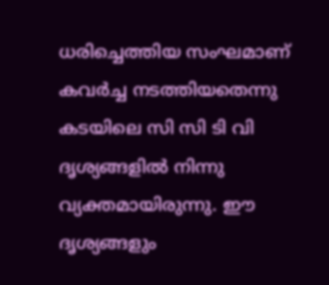ധരിച്ചെത്തിയ സംഘമാണ് കവര്‍ച്ച നടത്തിയതെന്നു കടയിലെ സി സി ടി വി ദൃശ്യങ്ങളില്‍ നിന്നു വ്യക്തമായിരുന്നു. ഈ ദൃശ്യങ്ങളും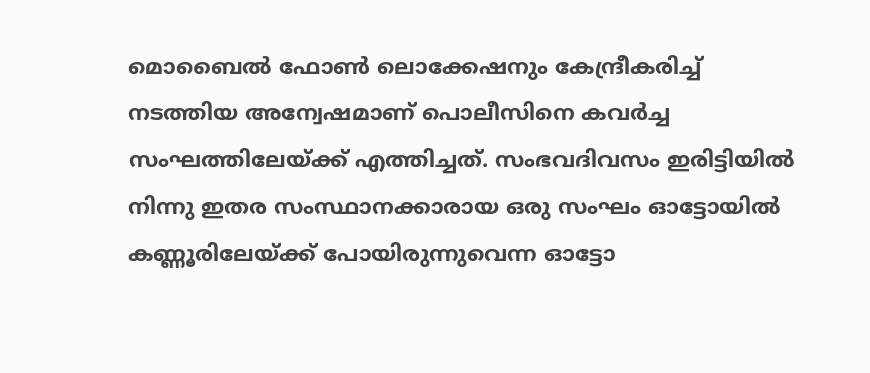മൊബൈല്‍ ഫോണ്‍ ലൊക്കേഷനും കേന്ദ്രീകരിച്ച് നടത്തിയ അന്വേഷമാണ് പൊലീസിനെ കവര്‍ച്ച സംഘത്തിലേയ്ക്ക് എത്തിച്ചത്. സംഭവദിവസം ഇരിട്ടിയില്‍ നിന്നു ഇതര സംസ്ഥാനക്കാരായ ഒരു സംഘം ഓട്ടോയില്‍ കണ്ണൂരിലേയ്ക്ക് പോയിരുന്നുവെന്ന ഓട്ടോ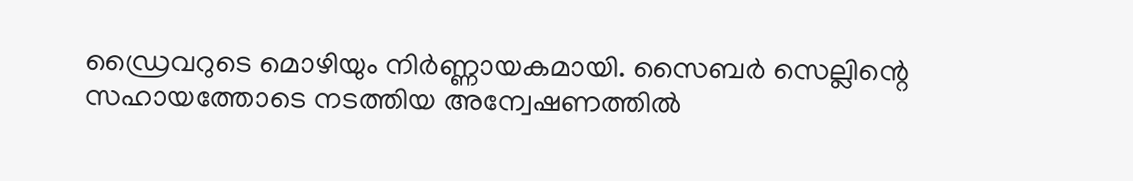ഡ്രൈവറുടെ മൊഴിയും നിര്‍ണ്ണായകമായി. സൈബര്‍ സെല്ലിന്റെ സഹായത്തോടെ നടത്തിയ അന്വേഷണത്തില്‍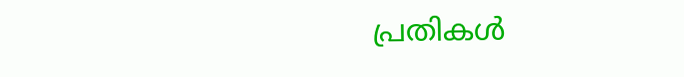പ്രതികള്‍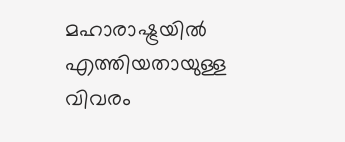മഹാരാഷ്ട്രയില്‍ എത്തിയതായുള്ള വിവരം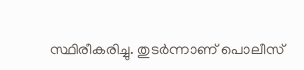സ്ഥിരീകരിച്ചു. തുടര്‍ന്നാണ് പൊലീസ്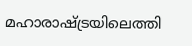മഹാരാഷ്ട്രയിലെത്തി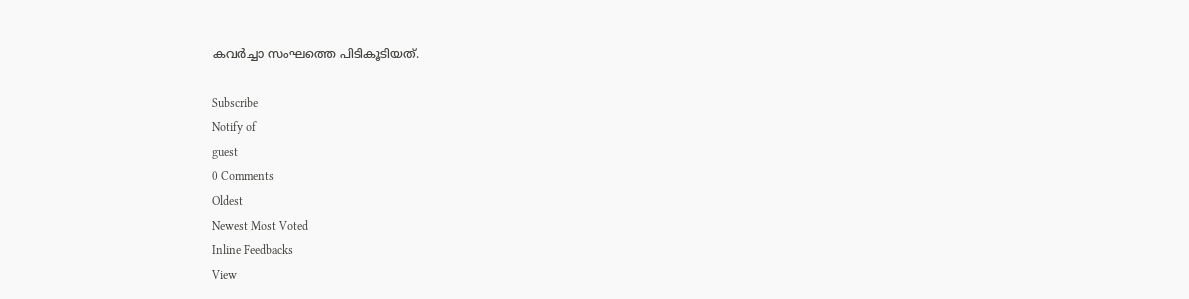കവര്‍ച്ചാ സംഘത്തെ പിടികൂടിയത്.

Subscribe
Notify of
guest
0 Comments
Oldest
Newest Most Voted
Inline Feedbacks
View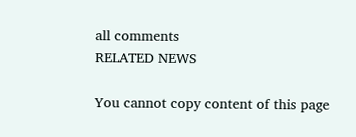all comments
RELATED NEWS

You cannot copy content of this page